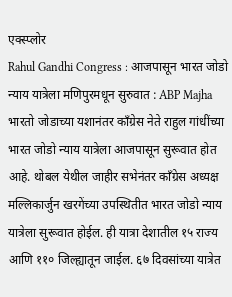एक्स्प्लोर
Rahul Gandhi Congress : आजपासून भारत जोडो न्याय यात्रेला मणिपुरमधून सुरुवात : ABP Majha
भारतो जोडाच्या यशानंतर काँग्रेस नेते राहुल गांधींच्या भारत जोडो न्याय यात्रेला आजपासून सुरूवात होत आहे. थोबल येथील जाहीर सभेनंतर काँग्रेस अध्यक्ष मल्लिकार्जुन खरगेंच्या उपस्थितीत भारत जोडो न्याय यात्रेला सुरूवात होईल. ही यात्रा देशातील १५ राज्य आणि ११० जिल्ह्यातून जाईल. ६७ दिवसांच्या यात्रेत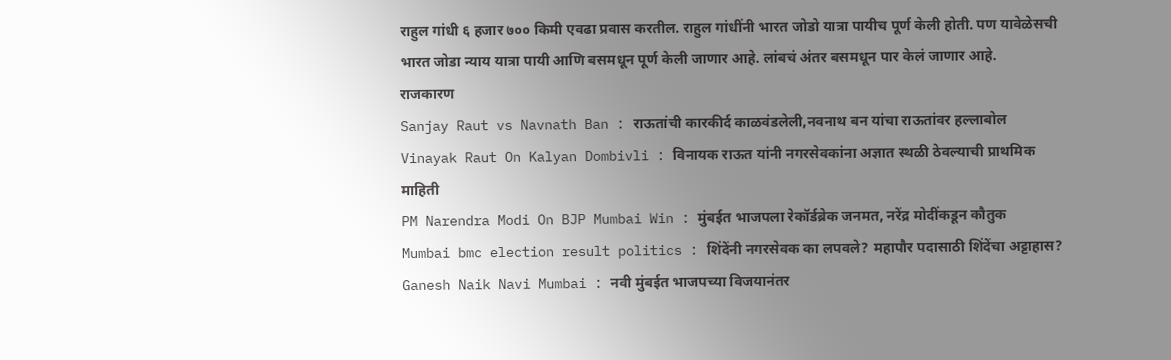राहुल गांधी ६ हजार ७०० किमी एवढा प्रवास करतील. राहुल गांधींनी भारत जोडो यात्रा पायीच पूर्ण केली होती. पण यावेळेसची भारत जोडा न्याय यात्रा पायी आणि बसमधून पूर्ण केली जाणार आहे. लांबचं अंतर बसमधून पार केलं जाणार आहे.
राजकारण
Sanjay Raut vs Navnath Ban : राऊतांची कारकीर्द काळवंडलेली,नवनाथ बन यांचा राऊतांवर हल्लाबोल
Vinayak Raut On Kalyan Dombivli : विनायक राऊत यांनी नगरसेवकांना अज्ञात स्थळी ठेवल्याची प्राथमिक माहिती
PM Narendra Modi On BJP Mumbai Win : मुंबईत भाजपला रेकॉर्डब्रेक जनमत, नरेंद्र मोदींकडून कौतुक
Mumbai bmc election result politics : शिंदेंनी नगरसेवक का लपवले? महापौर पदासाठी शिंदेंचा अट्टाहास?
Ganesh Naik Navi Mumbai : नवी मुंबईत भाजपच्या विजयानंतर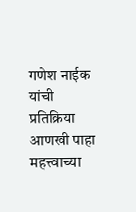गणेश नाईक यांची प्रतिक्रिया
आणखी पाहा
महत्त्वाच्या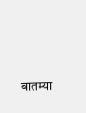बातम्या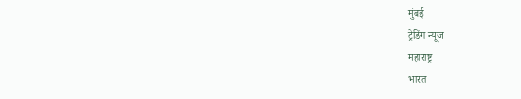मुंबई
ट्रेडिंग न्यूज
महाराष्ट्र
भारत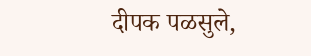दीपक पळसुले,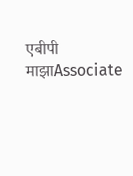एबीपी माझाAssociate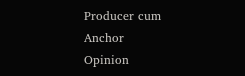Producer cum Anchor
Opinion